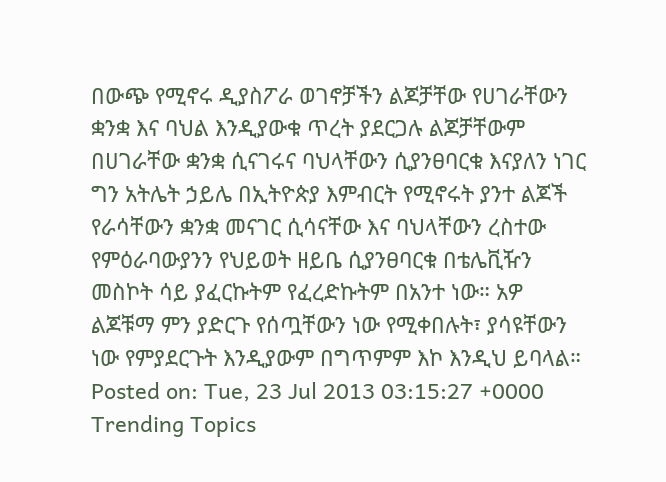በውጭ የሚኖሩ ዲያስፖራ ወገኖቻችን ልጆቻቸው የሀገራቸውን ቋንቋ እና ባህል እንዲያውቁ ጥረት ያደርጋሉ ልጆቻቸውም በሀገራቸው ቋንቋ ሲናገሩና ባህላቸውን ሲያንፀባርቁ እናያለን ነገር ግን አትሌት ኃይሌ በኢትዮጵያ እምብርት የሚኖሩት ያንተ ልጆች የራሳቸውን ቋንቋ መናገር ሲሳናቸው እና ባህላቸውን ረስተው የምዕራባውያንን የህይወት ዘይቤ ሲያንፀባርቁ በቴሌቪዥን መስኮት ሳይ ያፈርኩትም የፈረድኩትም በአንተ ነው። አዎ ልጆቹማ ምን ያድርጉ የሰጧቸውን ነው የሚቀበሉት፣ ያሳዩቸውን ነው የምያደርጉት እንዲያውም በግጥምም እኮ እንዲህ ይባላል።
Posted on: Tue, 23 Jul 2013 03:15:27 +0000
Trending Topics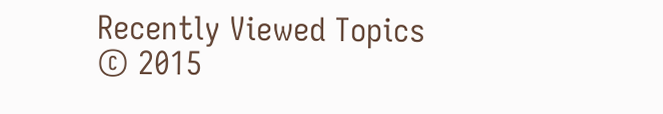Recently Viewed Topics
© 2015